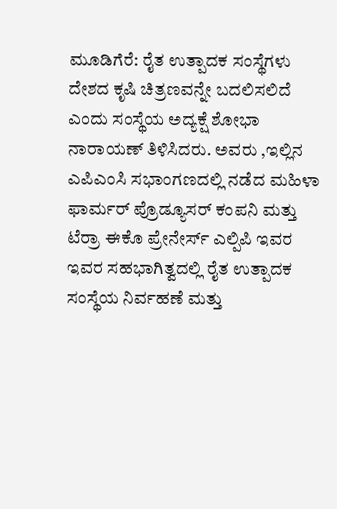ಮೂಡಿಗೆರೆ: ರೈತ ಉತ್ಪಾದಕ ಸಂಸ್ಥೆಗಳು ದೇಶದ ಕೃಷಿ ಚಿತ್ರಣವನ್ನೇ ಬದಲಿಸಲಿದೆ ಎಂದು ಸಂಸ್ಥೆಯ ಅದ್ಯಕ್ಷೆ ಶೋಭಾ ನಾರಾಯಣ್ ತಿಳಿಸಿದರು. ಅವರು ,ಇಲ್ಲಿನ ಎಪಿಎಂಸಿ ಸಭಾಂಗಣದಲ್ಲಿ ನಡೆದ ಮಹಿಳಾ ಫಾರ್ಮರ್ ಪ್ರೊಡ್ಯೂಸರ್ ಕಂಪನಿ ಮತ್ತು ಟೆರ್ರಾ ಈಕೊ ಪ್ರೇನೇರ್ಸ್ ಎಲ್ಪಿಪಿ ಇವರ ಇವರ ಸಹಭಾಗಿತ್ವದಲ್ಲಿ ರೈತ ಉತ್ಪಾದಕ ಸಂಸ್ಥೆಯ ನಿರ್ವಹಣೆ ಮತ್ತು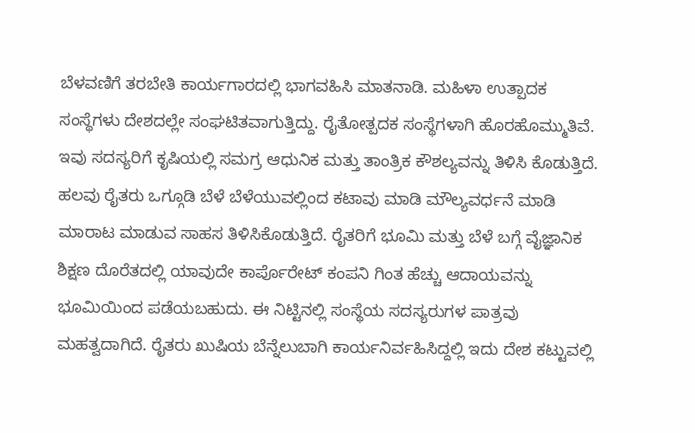ಬೆಳವಣಿಗೆ ತರಬೇತಿ ಕಾರ್ಯಗಾರದಲ್ಲಿ ಭಾಗವಹಿಸಿ ಮಾತನಾಡಿ. ಮಹಿಳಾ ಉತ್ಪಾದಕ ಸಂಸ್ಥೆಗಳು ದೇಶದಲ್ಲೇ ಸಂಘಟಿತವಾಗುತ್ತಿದ್ದು. ರೈತೋತ್ಪದಕ ಸಂಸ್ಥೆಗಳಾಗಿ ಹೊರಹೊಮ್ಮುತಿವೆ. ಇವು ಸದಸ್ಯರಿಗೆ ಕೃಷಿಯಲ್ಲಿ ಸಮಗ್ರ ಆಧುನಿಕ ಮತ್ತು ತಾಂತ್ರಿಕ ಕೌಶಲ್ಯವನ್ನು ತಿಳಿಸಿ ಕೊಡುತ್ತಿದೆ. ಹಲವು ರೈತರು ಒಗ್ಗೂಡಿ ಬೆಳೆ ಬೆಳೆಯುವಲ್ಲಿಂದ ಕಟಾವು ಮಾಡಿ ಮೌಲ್ಯವರ್ಧನೆ ಮಾಡಿ ಮಾರಾಟ ಮಾಡುವ ಸಾಹಸ ತಿಳಿಸಿಕೊಡುತ್ತಿದೆ. ರೈತರಿಗೆ ಭೂಮಿ ಮತ್ತು ಬೆಳೆ ಬಗ್ಗೆ ವೈಜ್ಞಾನಿಕ ಶಿಕ್ಷಣ ದೊರೆತದಲ್ಲಿ ಯಾವುದೇ ಕಾರ್ಪೊರೇಟ್ ಕಂಪನಿ ಗಿಂತ ಹೆಚ್ಚು ಆದಾಯವನ್ನು ಭೂಮಿಯಿಂದ ಪಡೆಯಬಹುದು. ಈ ನಿಟ್ಟಿನಲ್ಲಿ ಸಂಸ್ಥೆಯ ಸದಸ್ಯರುಗಳ ಪಾತ್ರವು ಮಹತ್ವದಾಗಿದೆ. ರೈತರು ಖುಷಿಯ ಬೆನ್ನೆಲುಬಾಗಿ ಕಾರ್ಯನಿರ್ವಹಿಸಿದ್ದಲ್ಲಿ ಇದು ದೇಶ ಕಟ್ಟುವಲ್ಲಿ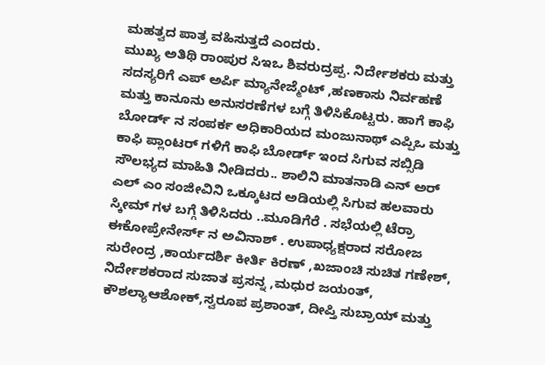ಮಹತ್ವದ ಪಾತ್ರ ವಹಿಸುತ್ತದೆ ಎಂದರು.
ಮುಖ್ಯ ಅತಿಥಿ ರಾಂಪುರ ಸಿಇಒ ಶಿವರುದ್ರಪ್ಪ. ನಿರ್ದೇಶಕರು ಮತ್ತು ಸದಸ್ಯರಿಗೆ ಎಪ್ ಅರ್ಪಿ ಮ್ಯಾನೇಜ್ಮೆಂಟ್ ,ಹಣಕಾಸು ನಿರ್ವಹಣೆ ಮತ್ತು ಕಾನೂನು ಅನುಸರಣೆಗಳ ಬಗ್ಗೆ ತಿಳಿಸಿಕೊಟ್ಟರು. ಹಾಗೆ ಕಾಫಿ ಬೋರ್ಡ್ ನ ಸಂಪರ್ಕ ಅಧಿಕಾರಿಯದ ಮಂಜುನಾಥ್ ಎಪ್ಪಿಒ ಮತ್ತು ಕಾಫಿ ಪ್ಲಾಂಟರ್ ಗಳಿಗೆ ಕಾಫಿ ಬೋರ್ಡ್ ಇಂದ ಸಿಗುವ ಸಬ್ಸಿಡಿ ಸೌಲಭ್ಯದ ಮಾಹಿತಿ ನೀಡಿದರು.. ಶಾಲಿನಿ ಮಾತನಾಡಿ ಎನ್ ಅರ್ ಎಲ್ ಎಂ ಸಂಜೀವಿನಿ ಒಕ್ಕೂಟದ ಅಡಿಯಲ್ಲಿ ಸಿಗುವ ಹಲವಾರು ಸ್ಕೀಮ್ ಗಳ ಬಗ್ಗೆ ತಿಳಿಸಿದರು ..ಮೂಡಿಗೆರೆ . ಸಭೆಯಲ್ಲಿ ಟೆರ್ರಾ ಈಕೋಪ್ರೇನೇರ್ಸ್ ನ ಅವಿನಾಶ್ . ಉಪಾಧ್ಯಕ್ಷರಾದ ಸರೋಜ ಸುರೇಂದ್ರ ,ಕಾರ್ಯದರ್ಶಿ ಕೀರ್ತಿ ಕಿರಣ್ ,ಖಜಾಂಚಿ ಸುಚಿತ ಗಣೇಶ್, ನಿರ್ದೇಶಕರಾದ ಸುಜಾತ ಪ್ರಸನ್ನ ,ಮಧುರ ಜಯಂತ್, ಕೌಶಲ್ಯಾಆಶೋಕ್,ಸ್ವರೂಪ ಪ್ರಶಾಂತ್, ದೀಪ್ತಿ ಸುಬ್ರಾಯ್ ಮತ್ತು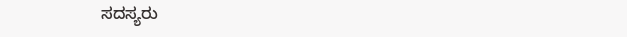ಸದಸ್ಯರು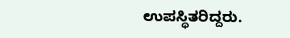ಉಪಸ್ಥಿತರಿದ್ದರು.